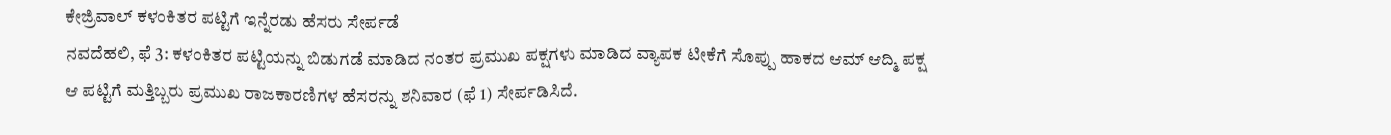ಕೇಜ್ರಿವಾಲ್ ಕಳಂಕಿತರ ಪಟ್ಟಿಗೆ ಇನ್ನೆರಡು ಹೆಸರು ಸೇರ್ಪಡೆ
ನವದೆಹಲಿ, ಫೆ 3: ಕಳಂಕಿತರ ಪಟ್ಟಿಯನ್ನು ಬಿಡುಗಡೆ ಮಾಡಿದ ನಂತರ ಪ್ರಮುಖ ಪಕ್ಷಗಳು ಮಾಡಿದ ವ್ಯಾಪಕ ಟೀಕೆಗೆ ಸೊಪ್ಪು ಹಾಕದ ಆಮ್ ಆದ್ಮಿ ಪಕ್ಷ ಆ ಪಟ್ಟಿಗೆ ಮತ್ತಿಬ್ಬರು ಪ್ರಮುಖ ರಾಜಕಾರಣಿಗಳ ಹೆಸರನ್ನು ಶನಿವಾರ (ಫೆ 1) ಸೇರ್ಪಡಿಸಿದೆ.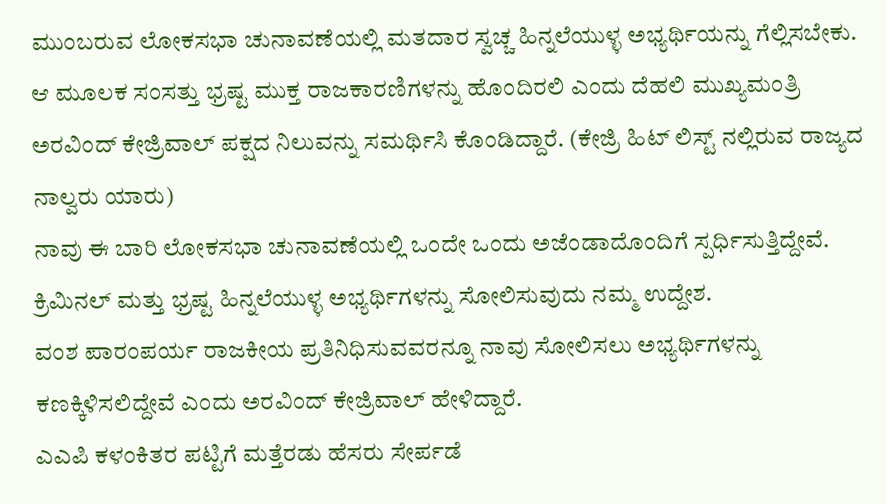ಮುಂಬರುವ ಲೋಕಸಭಾ ಚುನಾವಣೆಯಲ್ಲಿ ಮತದಾರ ಸ್ವಚ್ಚ ಹಿನ್ನಲೆಯುಳ್ಳ ಅಭ್ಯರ್ಥಿಯನ್ನು ಗೆಲ್ಲಿಸಬೇಕು. ಆ ಮೂಲಕ ಸಂಸತ್ತು ಭ್ರಷ್ಟ ಮುಕ್ತ ರಾಜಕಾರಣಿಗಳನ್ನು ಹೊಂದಿರಲಿ ಎಂದು ದೆಹಲಿ ಮುಖ್ಯಮಂತ್ರಿ ಅರವಿಂದ್ ಕೇಜ್ರಿವಾಲ್ ಪಕ್ಷದ ನಿಲುವನ್ನು ಸಮರ್ಥಿಸಿ ಕೊಂಡಿದ್ದಾರೆ. (ಕೇಜ್ರಿ ಹಿಟ್ ಲಿಸ್ಟ್ ನಲ್ಲಿರುವ ರಾಜ್ಯದ ನಾಲ್ವರು ಯಾರು)
ನಾವು ಈ ಬಾರಿ ಲೋಕಸಭಾ ಚುನಾವಣೆಯಲ್ಲಿ ಒಂದೇ ಒಂದು ಅಜೆಂಡಾದೊಂದಿಗೆ ಸ್ಪರ್ಧಿಸುತ್ತಿದ್ದೇವೆ. ಕ್ರಿಮಿನಲ್ ಮತ್ತು ಭ್ರಷ್ಟ ಹಿನ್ನಲೆಯುಳ್ಳ ಅಭ್ಯರ್ಥಿಗಳನ್ನು ಸೋಲಿಸುವುದು ನಮ್ಮ ಉದ್ದೇಶ.
ವಂಶ ಪಾರಂಪರ್ಯ ರಾಜಕೀಯ ಪ್ರತಿನಿಧಿಸುವವರನ್ನೂ ನಾವು ಸೋಲಿಸಲು ಅಭ್ಯರ್ಥಿಗಳನ್ನು ಕಣಕ್ಕಿಳಿಸಲಿದ್ದೇವೆ ಎಂದು ಅರವಿಂದ್ ಕೇಜ್ರಿವಾಲ್ ಹೇಳಿದ್ದಾರೆ.
ಎಎಪಿ ಕಳಂಕಿತರ ಪಟ್ಟಿಗೆ ಮತ್ತೆರಡು ಹೆಸರು ಸೇರ್ಪಡೆ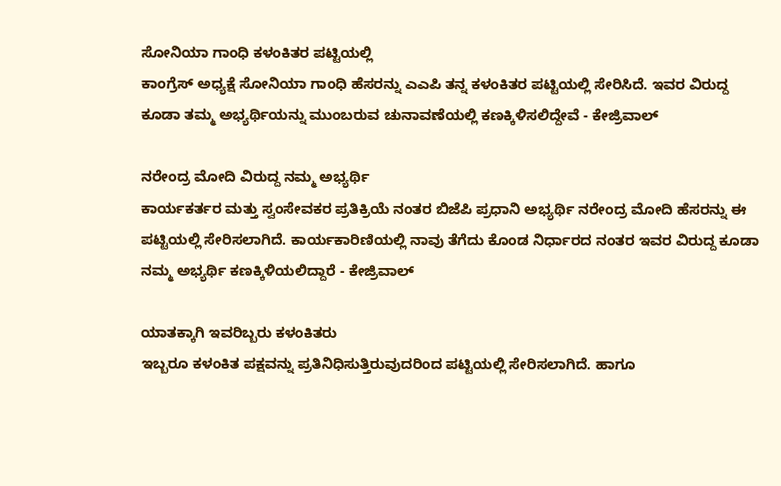ಸೋನಿಯಾ ಗಾಂಧಿ ಕಳಂಕಿತರ ಪಟ್ಟಿಯಲ್ಲಿ
ಕಾಂಗ್ರೆಸ್ ಅಧ್ಯಕ್ಷೆ ಸೋನಿಯಾ ಗಾಂಧಿ ಹೆಸರನ್ನು ಎಎಪಿ ತನ್ನ ಕಳಂಕಿತರ ಪಟ್ಟಿಯಲ್ಲಿ ಸೇರಿಸಿದೆ. ಇವರ ವಿರುದ್ದ ಕೂಡಾ ತಮ್ಮ ಅಭ್ಯರ್ಥಿಯನ್ನು ಮುಂಬರುವ ಚುನಾವಣೆಯಲ್ಲಿ ಕಣಕ್ಕಿಳಿಸಲಿದ್ದೇವೆ - ಕೇಜ್ರಿವಾಲ್

ನರೇಂದ್ರ ಮೋದಿ ವಿರುದ್ದ ನಮ್ಮ ಅಭ್ಯರ್ಥಿ
ಕಾರ್ಯಕರ್ತರ ಮತ್ತು ಸ್ವಂಸೇವಕರ ಪ್ರತಿಕ್ರಿಯೆ ನಂತರ ಬಿಜೆಪಿ ಪ್ರಧಾನಿ ಅಭ್ಯರ್ಥಿ ನರೇಂದ್ರ ಮೋದಿ ಹೆಸರನ್ನು ಈ ಪಟ್ಟಿಯಲ್ಲಿ ಸೇರಿಸಲಾಗಿದೆ. ಕಾರ್ಯಕಾರಿಣಿಯಲ್ಲಿ ನಾವು ತೆಗೆದು ಕೊಂಡ ನಿರ್ಧಾರದ ನಂತರ ಇವರ ವಿರುದ್ದ ಕೂಡಾ ನಮ್ಮ ಅಭ್ಯರ್ಥಿ ಕಣಕ್ಕಿಳಿಯಲಿದ್ದಾರೆ - ಕೇಜ್ರಿವಾಲ್

ಯಾತಕ್ಕಾಗಿ ಇವರಿಬ್ಬರು ಕಳಂಕಿತರು
ಇಬ್ಬರೂ ಕಳಂಕಿತ ಪಕ್ಷವನ್ನು ಪ್ರತಿನಿಧಿಸುತ್ತಿರುವುದರಿಂದ ಪಟ್ಟಿಯಲ್ಲಿ ಸೇರಿಸಲಾಗಿದೆ. ಹಾಗೂ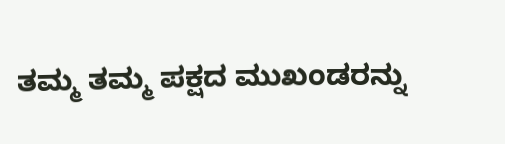ತಮ್ಮ ತಮ್ಮ ಪಕ್ಷದ ಮುಖಂಡರನ್ನು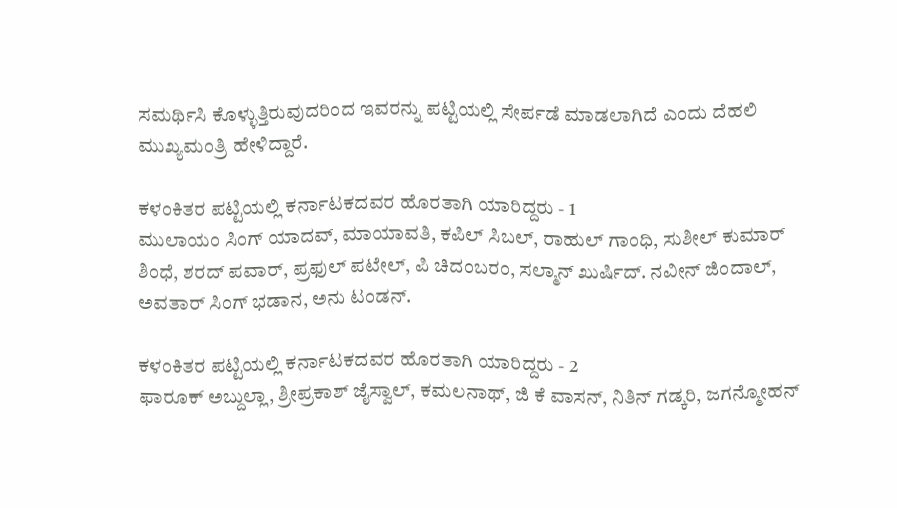ಸಮರ್ಥಿಸಿ ಕೊಳ್ಳುತ್ತಿರುವುದರಿಂದ ಇವರನ್ನು ಪಟ್ಟಿಯಲ್ಲಿ ಸೇರ್ಪಡೆ ಮಾಡಲಾಗಿದೆ ಎಂದು ದೆಹಲಿ ಮುಖ್ಯಮಂತ್ರಿ ಹೇಳಿದ್ದಾರೆ.

ಕಳಂಕಿತರ ಪಟ್ಟಿಯಲ್ಲಿ ಕರ್ನಾಟಕದವರ ಹೊರತಾಗಿ ಯಾರಿದ್ದರು - 1
ಮುಲಾಯಂ ಸಿಂಗ್ ಯಾದವ್, ಮಾಯಾವತಿ, ಕಪಿಲ್ ಸಿಬಲ್, ರಾಹುಲ್ ಗಾಂಧಿ, ಸುಶೀಲ್ ಕುಮಾರ್ ಶಿಂಧೆ, ಶರದ್ ಪವಾರ್, ಪ್ರಫುಲ್ ಪಟೇಲ್, ಪಿ ಚಿದಂಬರಂ, ಸಲ್ಮಾನ್ ಖುರ್ಷಿದ್. ನವೀನ್ ಜಿಂದಾಲ್, ಅವತಾರ್ ಸಿಂಗ್ ಭಡಾನ, ಅನು ಟಂಡನ್.

ಕಳಂಕಿತರ ಪಟ್ಟಿಯಲ್ಲಿ ಕರ್ನಾಟಕದವರ ಹೊರತಾಗಿ ಯಾರಿದ್ದರು - 2
ಫಾರೂಕ್ ಅಬ್ದುಲ್ಲಾ, ಶ್ರೀಪ್ರಕಾಶ್ ಜೈಸ್ವಾಲ್, ಕಮಲನಾಥ್, ಜಿ ಕೆ ವಾಸನ್, ನಿತಿನ್ ಗಡ್ಕರಿ, ಜಗನ್ಮೋಹನ್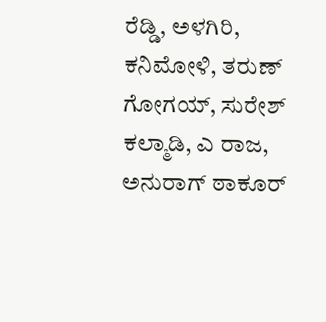ರೆಡ್ಡಿ, ಅಳಗಿರಿ, ಕನಿಮೋಳಿ, ತರುಣ್ ಗೋಗಯ್, ಸುರೇಶ್ ಕಲ್ಮಾಡಿ, ಎ ರಾಜ, ಅನುರಾಗ್ ಠಾಕೂರ್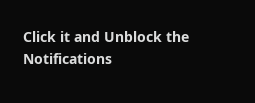Click it and Unblock the Notifications